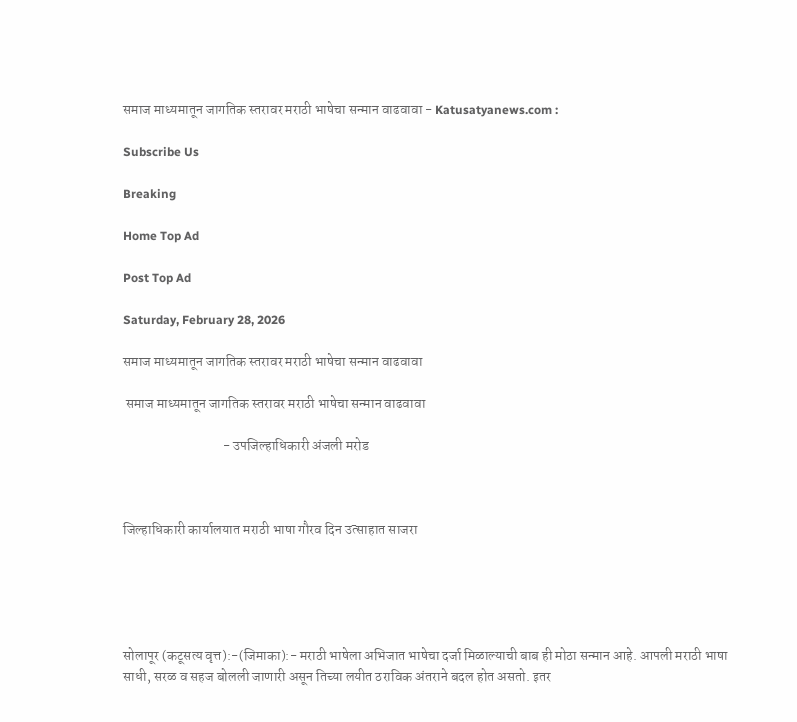समाज माध्यमातून जागतिक स्तरावर मराठी भाषेचा सन्मान वाढवावा - Katusatyanews.com :

Subscribe Us

Breaking

Home Top Ad

Post Top Ad

Saturday, February 28, 2026

समाज माध्यमातून जागतिक स्तरावर मराठी भाषेचा सन्मान वाढवावा

 समाज माध्यमातून जागतिक स्तरावर मराठी भाषेचा सन्मान वाढवावा

                                    - उपजिल्हाधिकारी अंजली मरोड



जिल्हाधिकारी कार्यालयात मराठी भाषा गौरव दिन उत्साहात साजरा





सोलापूर (कटूसत्य वृत्त):-(जिमाका):- मराठी भाषेला अभिजात भाषेचा दर्जा मिळाल्याची बाब ही मोठा सन्मान आहे. आपली मराठी भाषा साधी, सरळ व सहज बोलली जाणारी असून तिच्या लयीत ठराविक अंतराने बदल होत असतो. इतर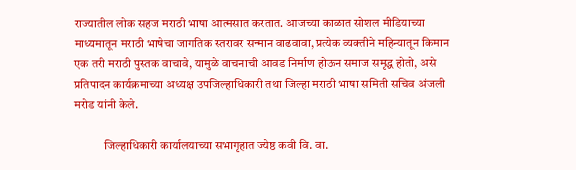राज्यातील लोक सहज मराठी भाषा आत्मसात करतात. आजच्या काळात सोशल मीडियाच्या माध्यमातून मराठी भाषेचा जागतिक स्तरावर सन्मान वाढवावा, प्रत्येक व्यक्तीने महिन्यातून किमान एक तरी मराठी पुस्तक वाचावे, यामुळे वाचनाची आवड निर्माण होऊन समाज समृद्ध होतो, असे प्रतिपादन कार्यक्रमाच्या अध्यक्ष उपजिल्हाधिकारी तथा जिल्हा मराठी भाषा समिती सचिव अंजली मरोड यांनी केले.

            जिल्हाधिकारी कार्यालयाच्या सभागृहात ज्येष्ठ कवी वि. वा.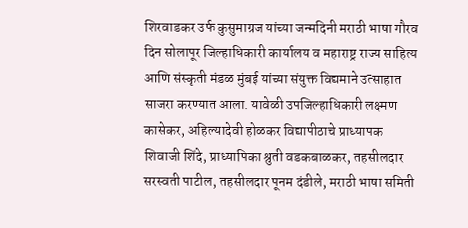शिरवाडकर उर्फ कुसुमाग्रज यांच्या जन्मदिनी मराठी भाषा गौरव दिन सोलापूर जिल्हाधिकारी कार्यालय व महाराष्ट्र राज्य साहित्य आणि संस्कृती मंडळ मुंबई यांच्या संयुक्त विद्यमाने उत्साहात साजरा करण्यात आला. यावेळी उपजिल्हाधिकारी लक्ष्मण कासेकर, अहिल्यादेवी होळकर विद्यापीठाचे प्राध्यापक शिवाजी शिंदे, प्राध्यापिका श्रुती वडकबाळकर, तहसीलदार सरस्वती पाटील, तहसीलदार पूनम दंडीले, मराठी भाषा समिती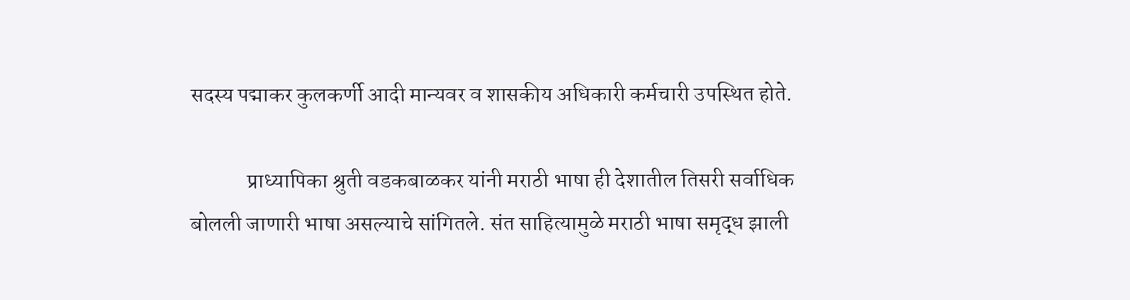सदस्य पद्माकर कुलकर्णी आदी मान्यवर व शासकीय अधिकारी कर्मचारी उपस्थित होते.

             प्राध्यापिका श्रुती वडकबाळकर यांनी मराठी भाषा ही देशातील तिसरी सर्वाधिक बोलली जाणारी भाषा असल्याचे सांगितले. संत साहित्यामुळे मराठी भाषा समृद्ध झाली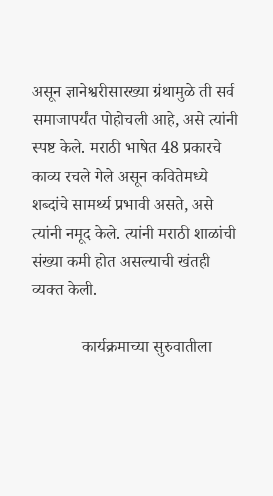असून ज्ञानेश्वरीसारख्या ग्रंथामुळे ती सर्व समाजापर्यंत पोहोचली आहे, असे त्यांनी स्पष्ट केले. मराठी भाषेत 48 प्रकारचे काव्य रचले गेले असून कवितेमध्ये शब्दांचे सामर्थ्य प्रभावी असते, असे त्यांनी नमूद केले. त्यांनी मराठी शाळांची संख्या कमी होत असल्याची खंतही व्यक्त केली.

            कार्यक्रमाच्या सुरुवातीला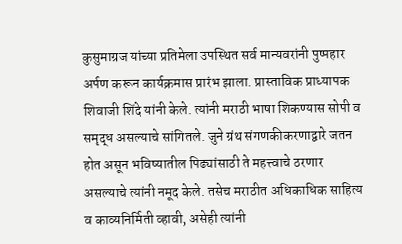कुसुमाग्रज यांच्या प्रतिमेला उपस्थित सर्व मान्यवरांनी पुष्पहार अर्पण करून कार्यक्रमास प्रारंभ झाला. प्रास्ताविक प्राध्यापक शिवाजी शिंदे यांनी केले. त्यांनी मराठी भाषा शिकण्यास सोपी व समृद्ध असल्याचे सांगितले. जुने ग्रंथ संगणकीकरणाद्वारे जतन होत असून भविष्यातील पिढ्यांसाठी ते महत्त्वाचे ठरणार असल्याचे त्यांनी नमूद केले. तसेच मराठीत अधिकाधिक साहित्य व काव्यनिर्मिती व्हावी, असेही त्यांनी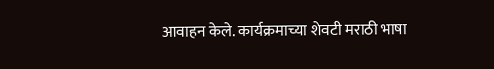आवाहन केले. कार्यक्रमाच्या शेवटी मराठी भाषा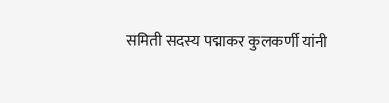समिती सदस्य पद्माकर कुलकर्णी यांनी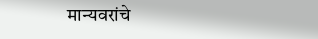मान्यवरांचे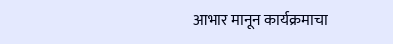आभार मानून कार्यक्रमाचा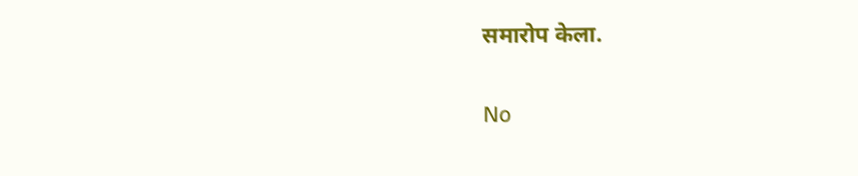समारोप केला.

No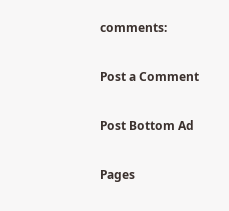comments:

Post a Comment

Post Bottom Ad

Pages